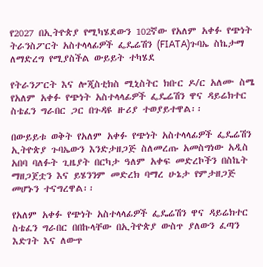የ2027 በኢትዮጵያ የሚካሄደውን 102ኛው የአለም አቀፉ የጭነት ትራንስፖርት አስተላላፊዎች ፌዴሬሽን (FIATA)ጉባኤ ስኬታማ ለማድረግ የሚያስችል ውይይት ተካሄደ

የትራንፖርት እና ሎጂስቲክስ ሚኒስትር ክቡር ዶ/ር አለሙ ስሜ የአለም አቀፉ የጭነት አስተላላፊዎች ፌዴሬሽን ዋና ዳይሬክተር ስቴፈን ግራበር ጋር በጉዳዩ ዙሪያ ተወያይተዋል፡፡

በውይይቱ ወቅት የአለም አቀፉ የጭነት አስተላላፊዎች ፌዴሬሽን ኢትዮጵያ ጉባኤውን እንድታዘጋጅ ስለመረጡ አመስግነው አዲስ አበባ ባለፉት ጊዜያት በርካታ ዓለም አቀፍ መድረኮችን በስኬት ማዘጋጀቷን እና ይሄንንም መድረክ ባማረ ሁኔታ የምታዘጋጅ መሆኑን ተናግረዋል፡፡

የአለም አቀፉ የጭነት አስተላላፊዎች ፌዴሬሽን ዋና ዳይሬክተር ስቴፈን ግራበር በበኩላቸው በኢትዮጵያ ውስጥ ያለውን ፈጣን እድገት እና ለውጥ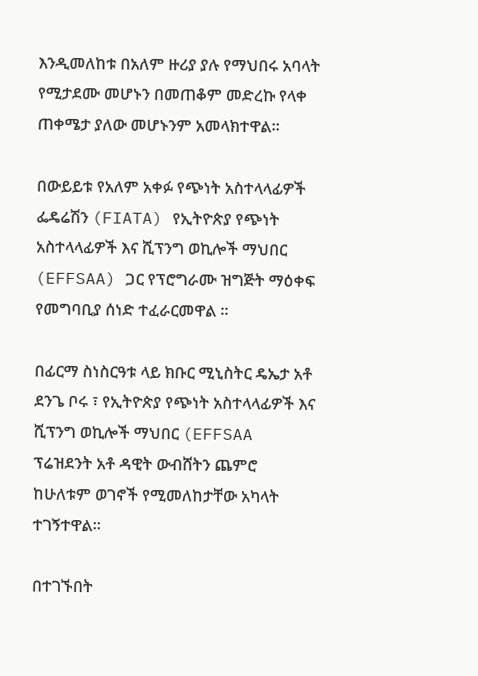እንዲመለከቱ በአለም ዙሪያ ያሉ የማህበሩ አባላት የሚታደሙ መሆኑን በመጠቆም መድረኩ የላቀ ጠቀሜታ ያለው መሆኑንም አመላክተዋል።

በውይይቱ የአለም አቀፉ የጭነት አስተላላፊዎች ፌዴሬሽን (FIATA) የኢትዮጵያ የጭነት አስተላላፊዎች እና ሺፕንግ ወኪሎች ማህበር (EFFSAA) ጋር የፕሮግራሙ ዝግጅት ማዕቀፍ የመግባቢያ ሰነድ ተፈራርመዋል ።

በፊርማ ስነስርዓቱ ላይ ክቡር ሚኒስትር ዴኤታ አቶ ደንጌ ቦሩ ፣ የኢትዮጵያ የጭነት አስተላላፊዎች እና ሺፕንግ ወኪሎች ማህበር (EFFSAA ፕሬዝደንት አቶ ዳዊት ውብሸትን ጨምሮ ከሁለቱም ወገኖች የሚመለከታቸው አካላት ተገኝተዋል።

በተገኙበት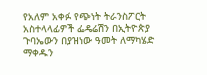የአለም አቀፉ የጭነት ትራንስፖርት አስተላላፊዎች ፌዴሬሽን በኢትዮጵያ ጉባኤውን በያዝነው ዓመት ለማካሄድ ማቀዱን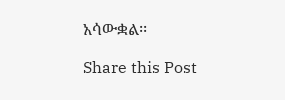አሳውቋል፡፡

Share this Post